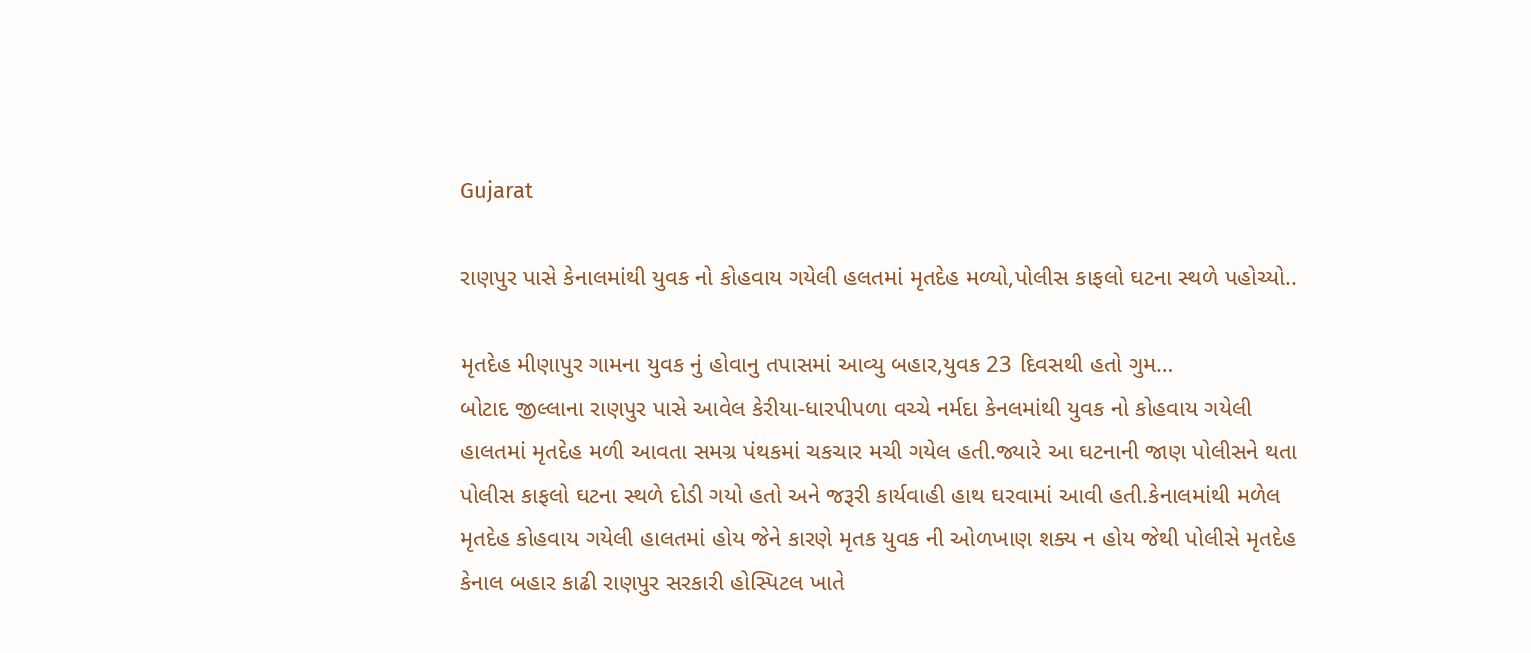Gujarat

રાણપુર પાસે કેનાલમાંથી યુવક નો કોહવાય ગયેલી હલતમાં મૃતદેહ મળ્યો,પોલીસ કાફલો ઘટના સ્થળે પહોચ્યો..

મૃતદેહ મીણાપુર ગામના યુવક નું હોવાનુ તપાસમાં આવ્યુ બહાર,યુવક 23 દિવસથી હતો ગુમ…
બોટાદ જીલ્લાના રાણપુર પાસે આવેલ કેરીયા-ધારપીપળા વચ્ચે નર્મદા કેનલમાંથી યુવક નો કોહવાય ગયેલી હાલતમાં મૃતદેહ મળી આવતા સમગ્ર પંથકમાં ચકચાર મચી ગયેલ હતી.જ્યારે આ ઘટનાની જાણ પોલીસને થતા પોલીસ કાફલો ઘટના સ્થળે દોડી ગયો હતો અને જરૂરી કાર્યવાહી હાથ ઘરવામાં આવી હતી.કેનાલમાંથી મળેલ મૃતદેહ કોહવાય ગયેલી હાલતમાં હોય જેને કારણે મૃતક યુવક ની ઓળખાણ શક્ય ન હોય જેથી પોલીસે મૃતદેહ કેનાલ બહાર કાઢી રાણપુર સરકારી હોસ્પિટલ ખાતે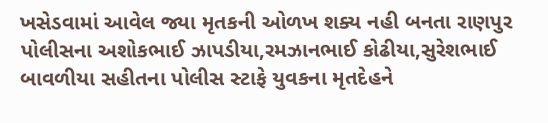ખસેડવામાં આવેલ જ્યા મૃતકની ઓળખ શક્ય નહી બનતા રાણપુર પોલીસના અશોકભાઈ ઝાપડીયા,રમઝાનભાઈ કોઢીયા,સુરેશભાઈ બાવળીયા સહીતના પોલીસ સ્ટાફે યુવકના મૃતદેહને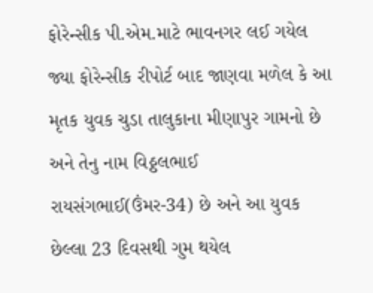ફોરેન્સીક પી.એમ.માટે ભાવનગર લઈ ગયેલ જ્યા ફોરેન્સીક રીપોર્ટ બાદ જાણવા મળેલ કે આ મૃતક યુવક ચુડા તાલુકાના મીણાપુર ગામનો છે અને તેનુ નામ વિઠ્ઠલભાઈ રાયસંગભાઈ(ઉંમર-34) છે અને આ યુવક છેલ્લા 23 દિવસથી ગુમ થયેલ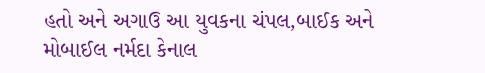હતો અને અગાઉ આ યુવકના ચંપલ,બાઈક અને મોબાઈલ નર્મદા કેનાલ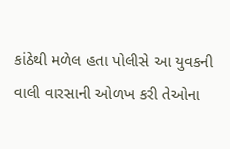કાંઠેથી મળેલ હતા પોલીસે આ યુવકની વાલી વારસાની ઓળખ કરી તેઓના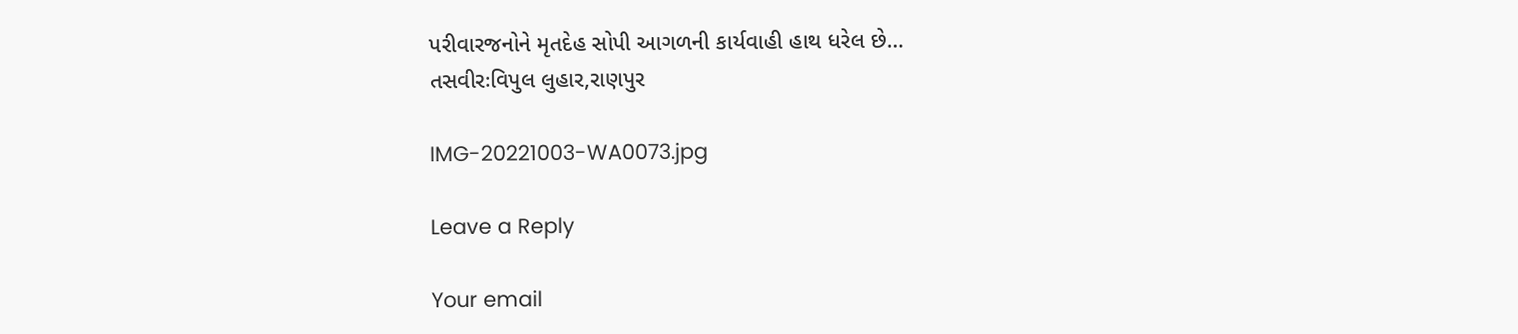પરીવારજનોને મૃતદેહ સોપી આગળની કાર્યવાહી હાથ ધરેલ છે…
તસવીરઃવિપુલ લુહાર,રાણપુર

IMG-20221003-WA0073.jpg

Leave a Reply

Your email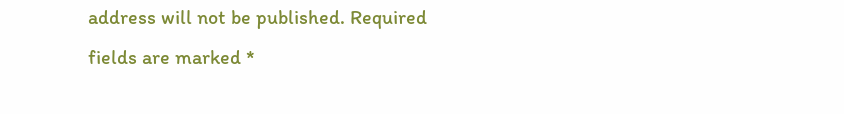address will not be published. Required fields are marked *